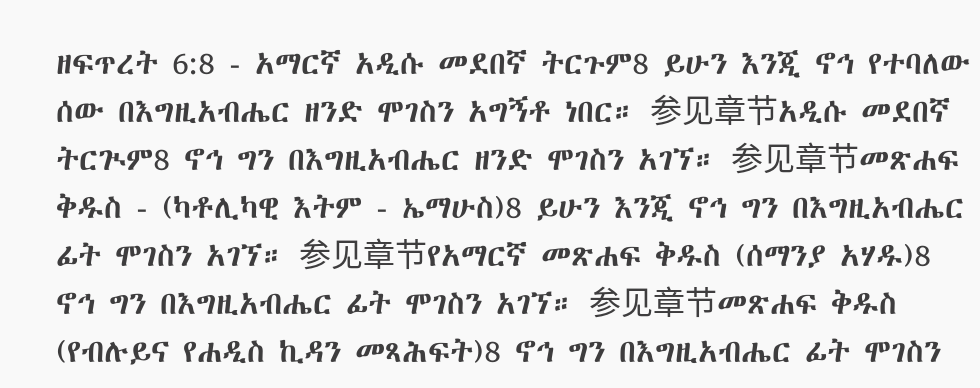ዘፍጥረት 6:8 - አማርኛ አዲሱ መደበኛ ትርጉም8 ይሁን እንጂ ኖኅ የተባለው ሰው በእግዚአብሔር ዘንድ ሞገስን አግኝቶ ነበር። 参见章节አዲሱ መደበኛ ትርጒም8 ኖኅ ግን በእግዚአብሔር ዘንድ ሞገስን አገኘ። 参见章节መጽሐፍ ቅዱስ - (ካቶሊካዊ እትም - ኤማሁስ)8 ይሁን እንጂ ኖኅ ግን በእግዚአብሔር ፊት ሞገስን አገኘ። 参见章节የአማርኛ መጽሐፍ ቅዱስ (ሰማንያ አሃዱ)8 ኖኅ ግን በእግዚአብሔር ፊት ሞገስን አገኘ። 参见章节መጽሐፍ ቅዱስ (የብሉይና የሐዲስ ኪዳን መጻሕፍት)8 ኖኅ ግን በእግዚአብሔር ፊት ሞገስን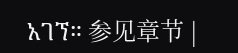አገኘ። 参见章节 |